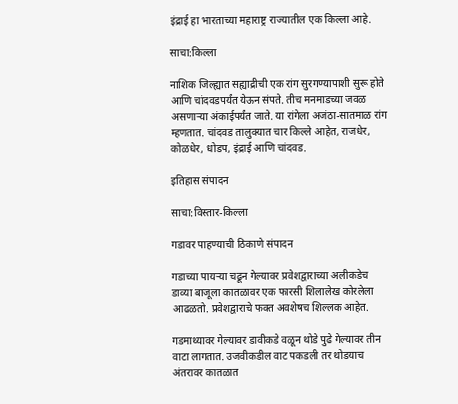इंद्राई हा भारताच्या महाराष्ट्र राज्यातील एक किल्ला आहे.

साचा:किल्ला

नाशिक जिल्ह्यात सह्याद्रीची एक रांग सुरगण्यापाशी सुरू होते आणि चांदवडपर्यंत येऊन संपते. तीच मनमाडच्या जवळ असणाऱ्या अंकाईपर्यंत जाते. या रांगेला अजंठा-सातमाळ रांग म्हणतात. चांदवड तालुक्यात चार किल्ले आहेत, राजधेर, कोळधेर, धोडप, इंद्राई आणि चांदवड.

इतिहास संपादन

साचा:विस्तार-किल्ला

गडावर पाहण्याची ठिकाणे संपादन

गडाच्या पायऱ्या चढून गेल्यावर प्रवेशद्वाराच्या अलीकडेच डाव्या बाजूला कातळावर एक फारसी शिलालेख कोरलेला आढळतो. प्रवेशद्वाराचे फक्त अवशेषच शिल्लक आहेत.

गडमाथ्यावर गेल्यावर डावीकडे वळून थोडे पुढे गेल्यावर तीन वाटा लागतात. उजवीकडील वाट पकडली तर थोडयाच अंतरावर कातळात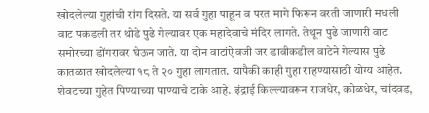खोदलेल्या गुहांची रांग दिसते. या सर्व गुहा पाहून व परत मागे फिरून वरती जाणारी मधली वाट पकडली तर थोडे पुढे गेल्यावर एक महादेवाचे मंदिर लागते. तेथून पुढे जाणारी वाट समोरच्या डोंगरावर घेऊन जाते. या दोन वाटांऐवजी जर डावीकडील वाटेने गेल्यास पुढे कातळात खोदलेल्या १८ ते २० गुहा लागतात. यापैकी काही गुहा राहण्यासाठी योग्य आहेत. शेवटच्या गुहेत पिण्याच्या पाण्याचे टाके आहे. इंद्राई किल्ल्यावरून राजधेर, कोळधेर, चांदवड,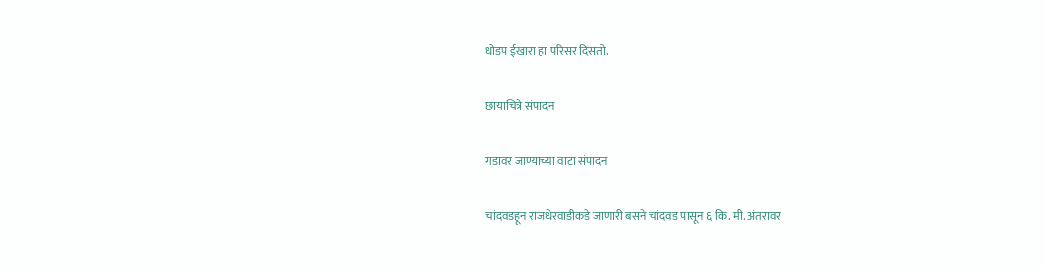धोडप ईखारा हा परिसर दिसतो.

छायाचित्रे संपादन

गडावर जाण्याच्या वाटा संपादन

चांदवडहून राजधेरवाडीकडे जाणारी बसने चांदवड पासून ६ कि. मी. अंतरावर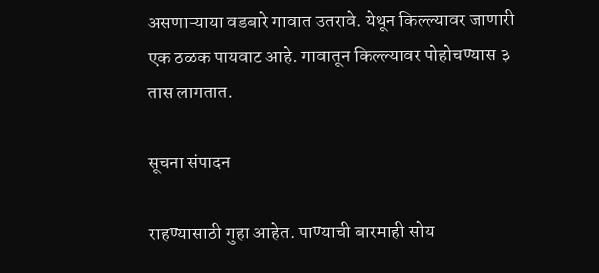असणाऱ्याया वडबारे गावात उतरावे. येथून किल्ल्यावर जाणारी एक ठळक पायवाट आहे. गावातून किल्ल्यावर पोहोचण्यास ३ तास लागतात.

सूचना संपादन

राहण्यासाठी गुहा आहेत. पाण्याची बारमाही सोय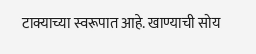टाक्याच्या स्वरूपात आहे. खाण्याची सोय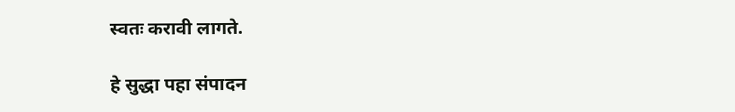स्वतः करावी लागते.

हे सुद्धा पहा संपादन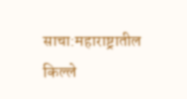साचा:महाराष्ट्रातील किल्ले